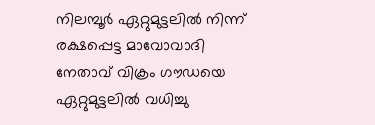നിലമ്പൂര്‍ ഏറ്റുമുട്ടലില്‍ നിന്ന് രക്ഷപ്പെട്ട മാവോവാദി നേതാവ് വിക്രം ഗൗഡയെ ഏറ്റുമുട്ടലില്‍ വധിച്ചു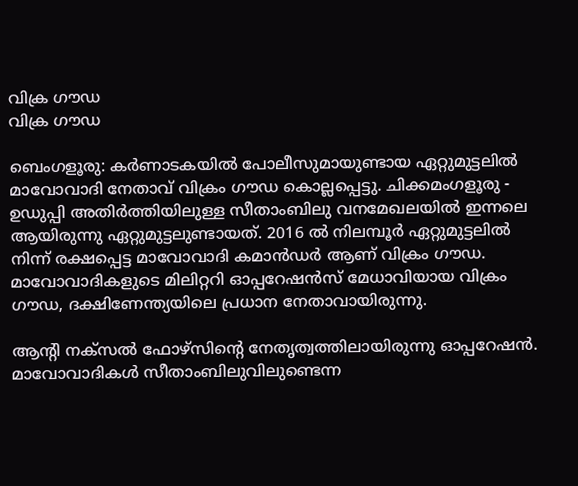വിക്ര ഗൗഡ
വിക്ര ഗൗഡ

ബെംഗളൂരു: കര്‍ണാടകയില്‍ പോലീസുമായുണ്ടായ ഏറ്റുമുട്ടലില്‍ മാവോവാദി നേതാവ് വിക്രം ഗൗഡ കൊല്ലപ്പെട്ടു. ചിക്കമംഗളൂരു - ഉഡുപ്പി അതിര്‍ത്തിയിലുള്ള സീതാംബിലു വനമേഖലയില്‍ ഇന്നലെ ആയിരുന്നു ഏറ്റുമുട്ടലുണ്ടായത്. 2016 ല്‍ നിലമ്പൂര്‍ ഏറ്റുമുട്ടലില്‍ നിന്ന് രക്ഷപ്പെട്ട മാവോവാദി കമാന്‍ഡര്‍ ആണ് വിക്രം ഗൗഡ. മാവോവാദികളുടെ മിലിറ്ററി ഓപ്പറേഷന്‍സ് മേധാവിയായ വിക്രം ഗൗഡ, ദക്ഷിണേന്ത്യയിലെ പ്രധാന നേതാവായിരുന്നു.

ആന്റി നക്‌സല്‍ ഫോഴ്‌സിന്റെ നേതൃത്വത്തിലായിരുന്നു ഓപ്പറേഷന്‍. മാവോവാദികള്‍ സീതാംബിലുവിലുണ്ടെന്ന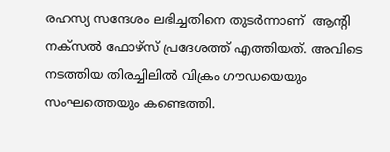രഹസ്യ സന്ദേശം ലഭിച്ചതിനെ തുടര്‍ന്നാണ്  ആന്റി നക്‌സല്‍ ഫോഴ്‌സ്‌ പ്രദേശത്ത് എത്തിയത്. അവിടെ നടത്തിയ തിരച്ചിലില്‍ വിക്രം ഗൗഡയെയും സംഘത്തെയും കണ്ടെത്തി.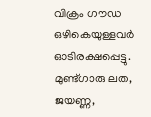വിക്രം ഗൗഡ ഒഴികെയുള്ളവര്‍ ഓടിരക്ഷപ്പെട്ടു. മുണ്ട്ഗാരു ലത, ജയണ്ണ,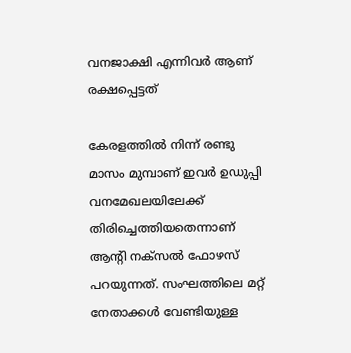വനജാക്ഷി എന്നിവര്‍ ആണ് രക്ഷപ്പെട്ടത്

കേരളത്തില്‍ നിന്ന് രണ്ടു മാസം മുമ്പാണ് ഇവര്‍ ഉഡുപ്പി വനമേഖലയിലേക്ക് തിരിച്ചെത്തിയതെന്നാണ് ആന്റി നക്‌സല്‍ ഫോഴസ് പറയുന്നത്. സംഘത്തിലെ മറ്റ് നേതാക്കള്‍ വേണ്ടിയുള്ള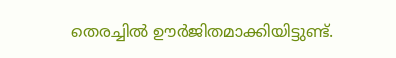തെരച്ചില്‍ ഊര്‍ജിതമാക്കിയിട്ടുണ്ട്.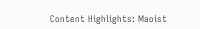Content Highlights: Maoist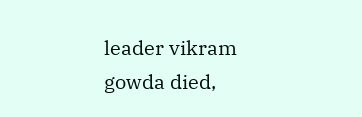leader vikram gowda died,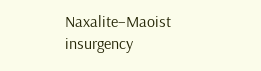Naxalite–Maoist insurgency